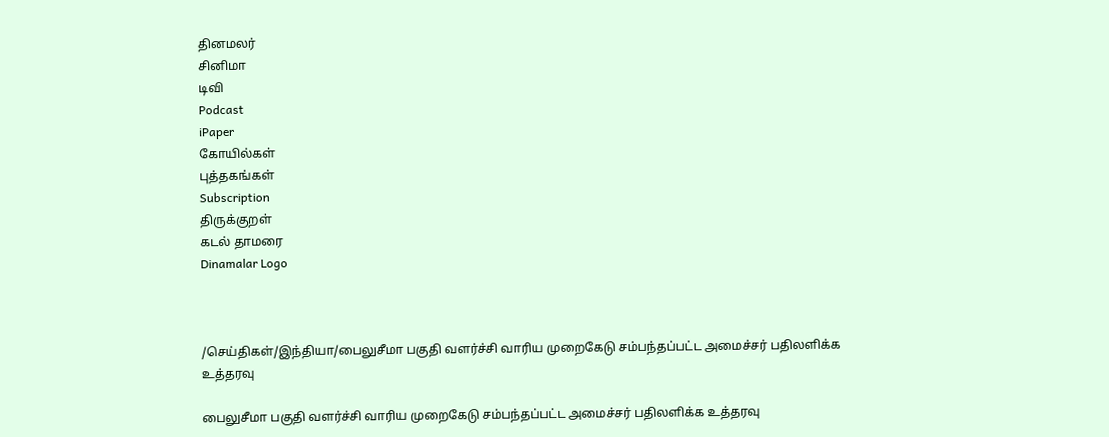தினமலர்
சினிமா
டிவி
Podcast
iPaper
கோயில்கள்
புத்தகங்கள்
Subscription
திருக்குறள்
கடல் தாமரை
Dinamalar Logo



/செய்திகள்/இந்தியா/பைலுசீமா பகுதி வளர்ச்சி வாரிய முறைகேடு சம்பந்தப்பட்ட அமைச்சர் பதிலளிக்க உத்தரவு

பைலுசீமா பகுதி வளர்ச்சி வாரிய முறைகேடு சம்பந்தப்பட்ட அமைச்சர் பதிலளிக்க உத்தரவு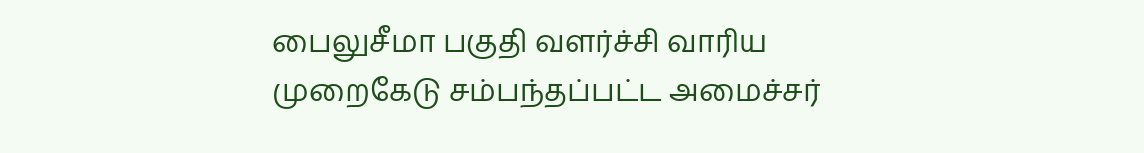பைலுசீமா பகுதி வளர்ச்சி வாரிய முறைகேடு சம்பந்தப்பட்ட அமைச்சர்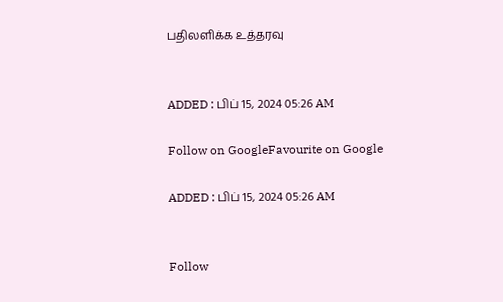பதிலளிக்க உத்தரவு


ADDED : பிப் 15, 2024 05:26 AM

Follow on GoogleFavourite on Google

ADDED : பிப் 15, 2024 05:26 AM


Follow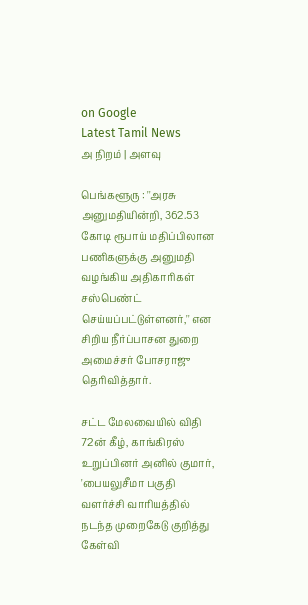on Google
Latest Tamil News
அ நிறம் | அளவு

பெங்களூரு : ''அரசு அனுமதியின்றி, 362.53 கோடி ரூபாய் மதிப்பிலான பணிகளுக்கு அனுமதி வழங்கிய அதிகாரிகள் சஸ்பெண்ட் செய்யப்பட்டுள்ளனர்,'' என சிறிய நீர்ப்பாசன துறை அமைச்சர் போசராஜு தெரிவித்தார்.

சட்ட மேலவையில் விதி 72ன் கீழ், காங்கிரஸ் உறுப்பினர் அனில் குமார், 'பையலுசீமா பகுதி வளர்ச்சி வாரியத்தில் நடந்த முறைகேடு குறித்து கேள்வி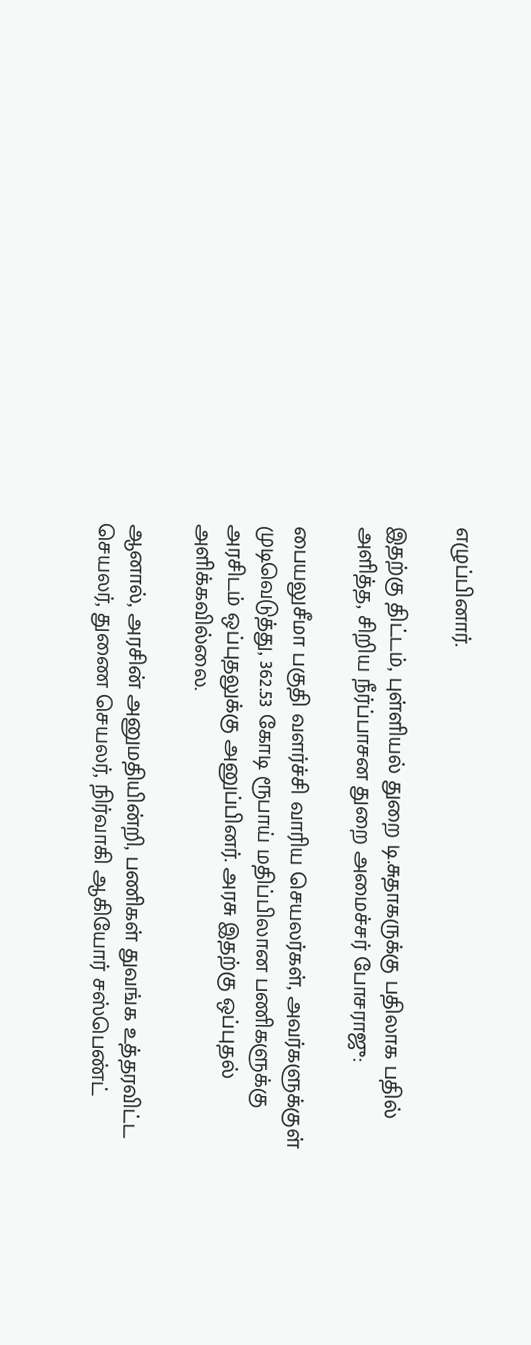எழுப்பினார்.

இதற்கு திட்டம், புள்ளியல் துறை டி.சுதாகருக்கு பதிலாக பதில் அளித்த, சிறிய நீர்ப்பாசன துறை அமைச்சர் போசராஜு:

பையலுசீமா பகுதி வளர்ச்சி வாரிய செயலர்கள், அவர்களுக்குள் முடிவெடுத்து, 362.53 கோடி ரூபாய் மதிப்பிலான பணிகளுக்கு அரசிடம் ஒப்புதலுக்கு அனுப்பினர். அரசு இதற்கு ஒப்புதல் அளிக்கவில்லை.

ஆனால், அரசின் அனுமதியின்றி, பணிகள் துவங்க உத்தரவிட்ட செயலர், துணை செயலர், நிர்வாகி ஆகியோர் சஸ்பெண்ட்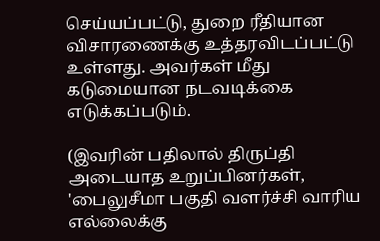செய்யப்பட்டு, துறை ரீதியான விசாரணைக்கு உத்தரவிடப்பட்டு உள்ளது. அவர்கள் மீது கடுமையான நடவடிக்கை எடுக்கப்படும்.

(இவரின் பதிலால் திருப்தி அடையாத உறுப்பினர்கள், 'பைலுசீமா பகுதி வளர்ச்சி வாரிய எல்லைக்கு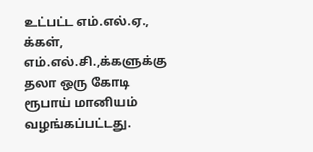உட்பட்ட எம்.எல்.ஏ., க்கள், எம்.எல்.சி.,க்களுக்கு தலா ஒரு கோடி ரூபாய் மானியம் வழங்கப்பட்டது.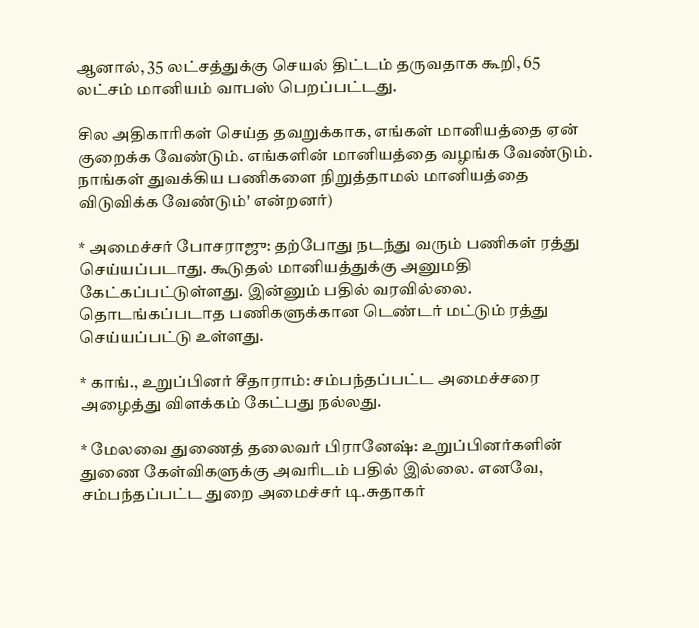ஆனால், 35 லட்சத்துக்கு செயல் திட்டம் தருவதாக கூறி, 65 லட்சம் மானியம் வாபஸ் பெறப்பட்டது.

சில அதிகாரிகள் செய்த தவறுக்காக, எங்கள் மானியத்தை ஏன் குறைக்க வேண்டும். எங்களின் மானியத்தை வழங்க வேண்டும். நாங்கள் துவக்கிய பணிகளை நிறுத்தாமல் மானியத்தை விடுவிக்க வேண்டும்' என்றனர்)

* அமைச்சர் போசராஜு: தற்போது நடந்து வரும் பணிகள் ரத்து செய்யப்படாது. கூடுதல் மானியத்துக்கு அனுமதி கேட்கப்பட்டுள்ளது. இன்னும் பதில் வரவில்லை. தொடங்கப்படாத பணிகளுக்கான டெண்டர் மட்டும் ரத்து செய்யப்பட்டு உள்ளது.

* காங்., உறுப்பினர் சீதாராம்: சம்பந்தப்பட்ட அமைச்சரை அழைத்து விளக்கம் கேட்பது நல்லது.

* மேலவை துணைத் தலைவர் பிரானேஷ்: உறுப்பினர்களின் துணை கேள்விகளுக்கு அவரிடம் பதில் இல்லை. எனவே, சம்பந்தப்பட்ட துறை அமைச்சர் டி.சுதாகர்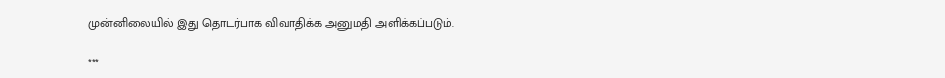முன்னிலையில் இது தொடர்பாக விவாதிக்க அனுமதி அளிக்கப்படும்.

***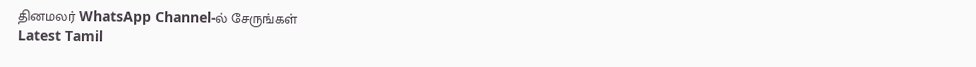தினமலர் WhatsApp Channel-ல் சேருங்கள்
Latest Tamil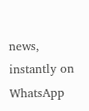news, instantly on WhatsApp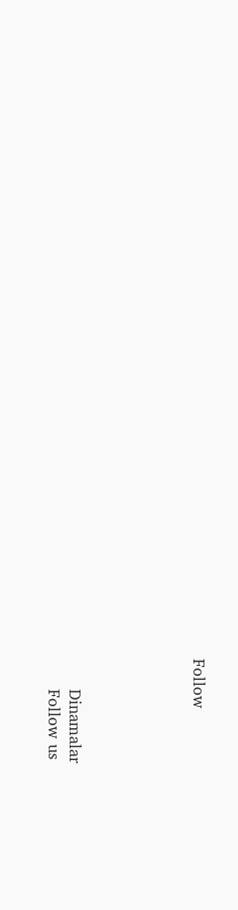Follow





      Dinamalar
      Follow us